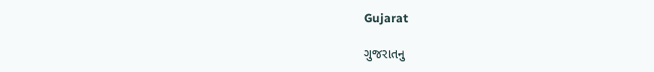Gujarat

ગુજરાતનુ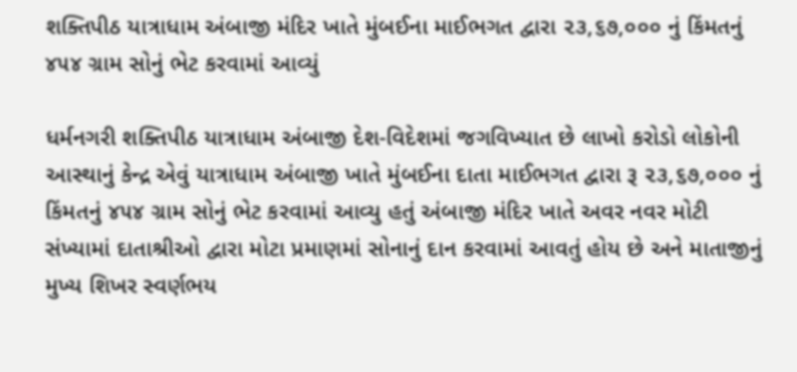શક્તિપીઠ યાત્રાધામ અંબાજી મંદિર ખાતે મુંબઈના માઈભગત દ્વારા ૨૩,૬૭,૦૦૦ નું કિંમતનું ૪૫૪ ગ્રામ સોનું ભેટ કરવામાં આવ્યું

ધર્મનગરી શક્તિપીઠ યાત્રાધામ અંબાજી દેશ-વિદેશમાં જગવિખ્યાત છે લાખો કરોડો લોકોની આસ્થાનું કેન્દ્ર એવું યાત્રાધામ અંબાજી ખાતે મુંબઈના દાતા માઈભગત દ્વારા રૂ ૨૩,૬૭,૦૦૦ નું કિંમતનું ૪૫૪ ગ્રામ સોનું ભેટ કરવામાં આવ્યુ હતું અંબાજી મંદિર ખાતે અવર નવર મોટી સંખ્યામાં દાતાશ્રીઓ દ્વારા મોટા પ્રમાણમાં સોનાનું દાન કરવામાં આવતું હોય છે અને માતાજીનું મુખ્ય શિખર સ્વર્ણભય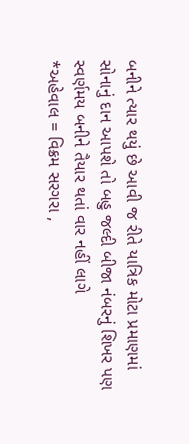બનીને ત્યાર થયું છે આવી જ રીતે યાત્રિક મોટા પ્રમાણમાં સોનાનું દાન આપશે તો બહુ જલ્દી બીજા નંબરનું શિખર પણ સ્વર્ણમય બનીને તૈયાર થતાં વાર નહીં લાગે
*અહેવાલ = વિક્રમ સરગરા ,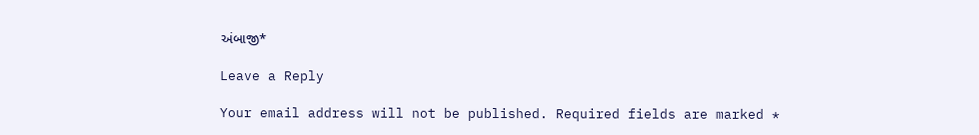અંબાજી*

Leave a Reply

Your email address will not be published. Required fields are marked *